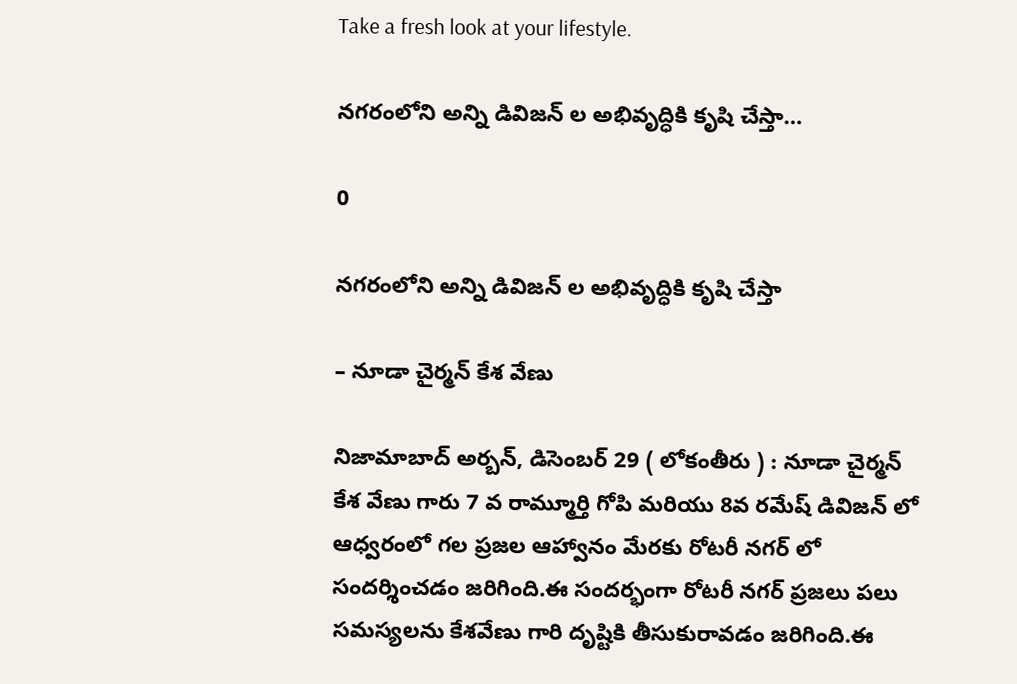Take a fresh look at your lifestyle.

నగరంలోని అన్ని డివిజన్ ల అభివృద్ధికి కృషి చేస్తా…

0

నగరంలోని అన్ని డివిజన్ ల అభివృద్ధికి కృషి చేస్తా

– నూడా చైర్మన్ కేశ వేణు

నిజామాబాద్ అర్బన్, డిసెంబర్ 29 ( లోకంతీరు ) : నూడా చైర్మన్ కేశ వేణు గారు 7 వ రామ్మూర్తి గోపి మరియు 8వ రమేష్ డివిజన్ లో ఆధ్వరంలో గల ప్రజల ఆహ్వానం మేరకు రోటరీ నగర్ లో సందర్శించడం జరిగింది.ఈ సందర్భంగా రోటరీ నగర్ ప్రజలు పలు సమస్యలను కేశవేణు గారి దృష్టికి తీసుకురావడం జరిగింది.ఈ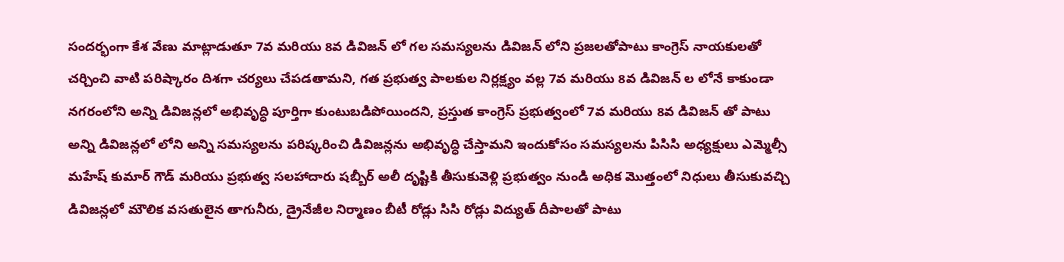సందర్భంగా కేశ వేణు మాట్లాడుతూ 7వ మరియు 8వ డివిజన్ లో గల సమస్యలను డివిజన్ లోని ప్రజలతోపాటు కాంగ్రెస్ నాయకులతో చర్చించి వాటి పరిష్కారం దిశగా చర్యలు చేపడతామని, గత ప్రభుత్వ పాలకుల నిర్లక్ష్యం వల్ల 7వ మరియు 8వ డివిజన్ ల లోనే కాకుండా నగరంలోని అన్ని డివిజన్లలో అభివృద్ధి పూర్తిగా కుంటుబడిపోయిందని, ప్రస్తుత కాంగ్రెస్ ప్రభుత్వంలో 7వ మరియు 8వ డివిజన్ తో పాటు అన్ని డివిజన్లలో లోని అన్ని సమస్యలను పరిష్కరించి డివిజన్లను అభివృద్ధి చేస్తామని ఇందుకోసం సమస్యలను పిసిసి అధ్యక్షులు ఎమ్మెల్సీ మహేష్ కుమార్ గౌడ్ మరియు ప్రభుత్వ సలహాదారు షబ్బీర్ అలీ దృష్టికి తీసుకువెళ్లి ప్రభుత్వం నుండి అధిక మొత్తంలో నిధులు తీసుకువచ్చి డివిజన్లలో మౌలిక వసతులైన తాగునీరు, డ్రైనేజీల నిర్మాణం బీటీ రోడ్లు సిసి రోడ్లు విద్యుత్ దీపాలతో పాటు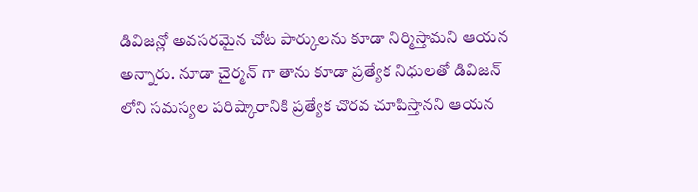డివిజన్లో అవసరమైన చోట పార్కులను కూడా నిర్మిస్తామని ఆయన అన్నారు. నూడా చైర్మన్ గా తాను కూడా ప్రత్యేక నిధులతో డివిజన్ లోని సమస్యల పరిష్కారానికి ప్రత్యేక చొరవ చూపిస్తానని ఆయన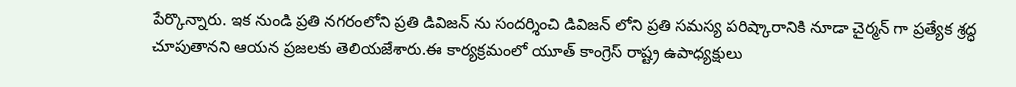పేర్కొన్నారు. ఇక నుండి ప్రతి నగరంలోని ప్రతి డివిజన్ ను సందర్శించి డివిజన్ లోని ప్రతి సమస్య పరిష్కారానికి నూడా చైర్మన్ గా ప్రత్యేక శ్రద్ధ చూపుతానని ఆయన ప్రజలకు తెలియజేశారు.ఈ కార్యక్రమంలో యూత్ కాంగ్రెస్ రాష్ట్ర ఉపాధ్యక్షులు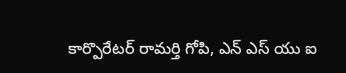కార్పొరేటర్ రామర్తి గోపి, ఎన్ ఎస్ యు ఐ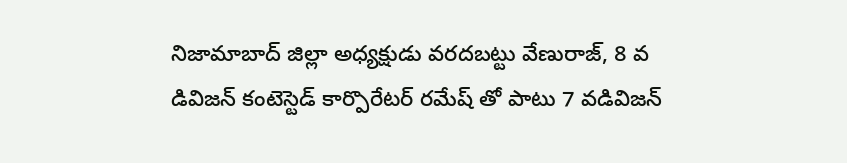నిజామాబాద్ జిల్లా అధ్యక్షుడు వరదబట్టు వేణురాజ్, 8 వ డివిజన్ కంటెస్టెడ్ కార్పొరేటర్ రమేష్ తో పాటు 7 వడివిజన్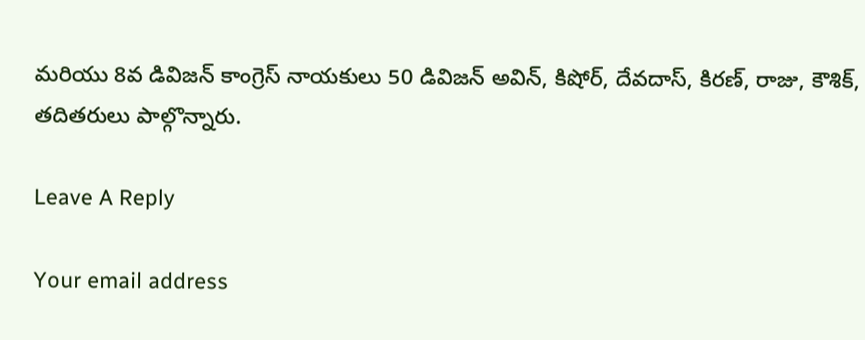మరియు 8వ డివిజన్ కాంగ్రెస్ నాయకులు 50 డివిజన్ అవిన్, కిషోర్, దేవదాస్, కిరణ్, రాజు, కౌశిక్,  తదితరులు పాల్గొన్నారు.

Leave A Reply

Your email address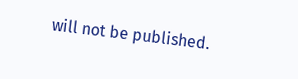will not be published.